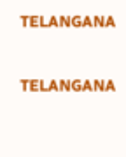TELANGANA

TELANGANA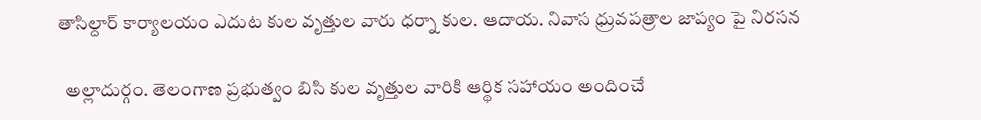తాసిల్దార్ కార్యాలయం ఎదుట కుల వృత్తుల వారు ధర్నా కుల. ఆదాయ. నివాస ధ్రువపత్రాల జాప్యం పై నిరసన

  అల్లాదుర్గం. తెలంగాణ ప్రభుత్వం బిసి కుల వృత్తుల వారికి ఆర్థిక సహాయం అందించే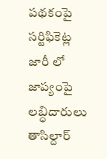పథకంపై సర్టిఫికెట్ల జారీ లో జాప్యంపై లబ్ధిదారులు తాసిల్దార్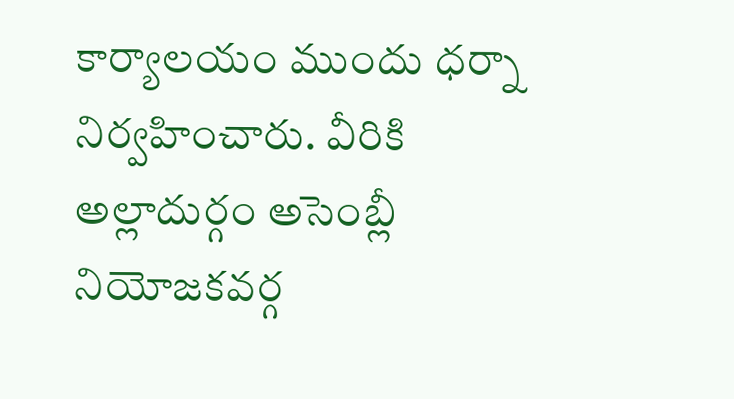కార్యాలయం ముందు ధర్నా నిర్వహించారు. వీరికి అల్లాదుర్గం అసెంబ్లీ నియోజకవర్గ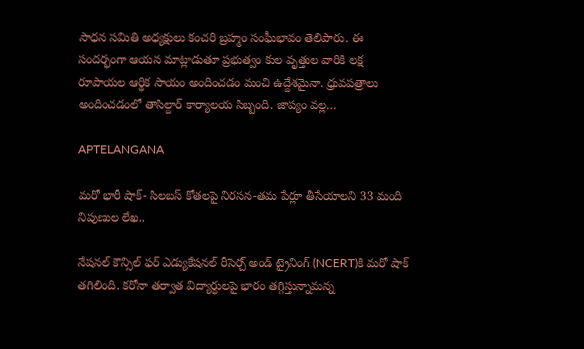సాధన సమితి అధ్యక్షులు కంచరి బ్రహ్మం సంఘీభావం తెలిపారు. ఈ సందర్భంగా ఆయన మాట్లాడుతూ ప్రభుత్వం కుల వృత్తుల వారికి లక్ష రూపాయల ఆర్థిక సాయం అందించడం మంచి ఉద్దేశమైనా. ధ్రువపత్రాలు అందించడంలో తాసిల్దార్ కార్యాలయ సిబ్బంది. జాప్యం వల్ల…

APTELANGANA

మరో భారీ షాక్- సిలబస్ కోతలపై నిరసన-తమ పేర్లూ తీసేయాలని 33 మంది నిపుణుల లేఖ..

నేషనల్ కౌన్సిల్ ఫర్ ఎడ్యుకేషనల్ రీసెర్చ్ అండ్ ట్రైనింగ్ (NCERT)కి మరో షాక్ తగిలింది. కరోనా తర్వాత విద్యార్ధులపై భారం తగ్గిస్తున్నామన్న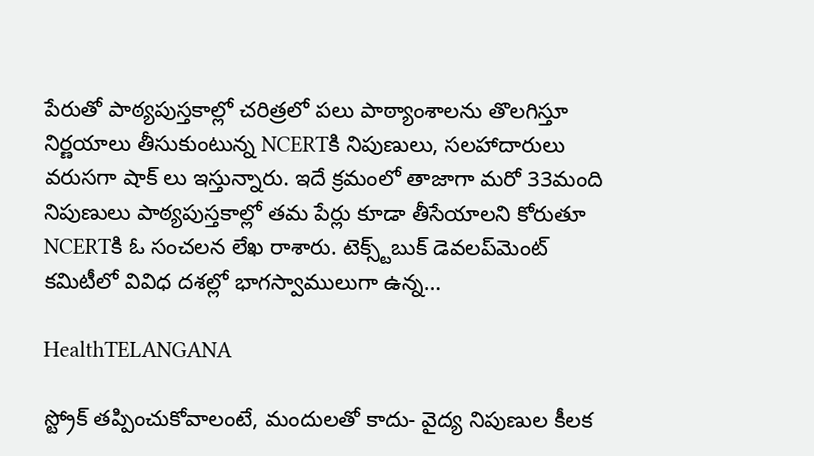పేరుతో పాఠ్యపుస్తకాల్లో చరిత్రలో పలు పాఠ్యాంశాలను తొలగిస్తూ నిర్ణయాలు తీసుకుంటున్న NCERTకి నిపుణులు, సలహాదారులు వరుసగా షాక్ లు ఇస్తున్నారు. ఇదే క్రమంలో తాజాగా మరో 33మంది నిపుణులు పాఠ్యపుస్తకాల్లో తమ పేర్లు కూడా తీసేయాలని కోరుతూ NCERTకి ఓ సంచలన లేఖ రాశారు. టెక్స్ట్‌బుక్ డెవలప్‌మెంట్ కమిటీలో వివిధ దశల్లో భాగస్వాములుగా ఉన్న…

HealthTELANGANA

స్ట్రోక్ తప్పించుకోవాలంటే, మందులతో కాదు- వైద్య నిపుణుల కీలక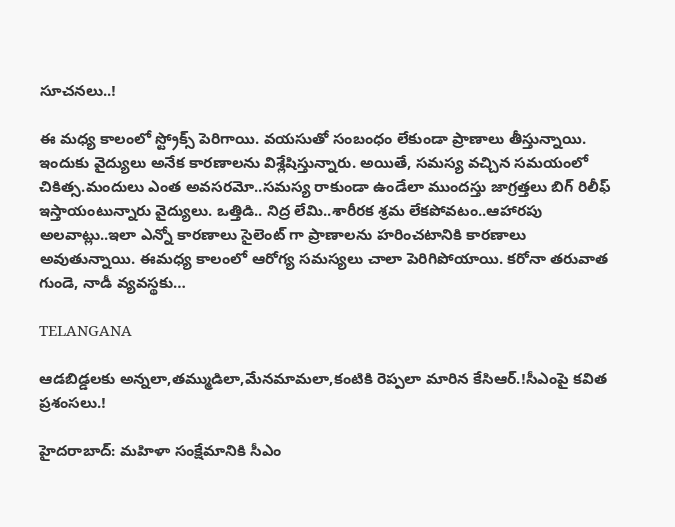సూచనలు..!

ఈ మధ్య కాలంలో స్ట్రోక్స్ పెరిగాయి. వయసుతో సంబంధం లేకుండా ప్రాణాలు తీస్తున్నాయి. ఇందుకు వైద్యులు అనేక కారణాలను విశ్లేషిస్తున్నారు. అయితే, సమస్య వచ్చిన సమయంలో చికిత్స.మందులు ఎంత అవసరమో..సమస్య రాకుండా ఉండేలా ముందస్తు జాగ్రత్తలు బిగ్ రిలీఫ్ ఇస్తాయంటున్నారు వైద్యులు. ఒత్తిడి.. నిద్ర లేమి..శారీరక శ్రమ లేకపోవటం..ఆహారపు అలవాట్లు..ఇలా ఎన్నో కారణాలు సైలెంట్ గా ప్రాణాలను హరించటానికి కారణాలు అవుతున్నాయి. ఈమధ్య కాలంలో ఆరోగ్య సమస్యలు చాలా పెరిగిపోయాయి. కరోనా తరువాత గుండె, నాడీ వ్యవస్థకు…

TELANGANA

ఆడబిడ్డలకు అన్నలా,తమ్ముడిలా,మేనమామలా,కంటికి రెప్పలా మారిన కేసిఆర్.!సీఎంపై కవిత ప్రశంసలు.!

హైదరాబాద్: మహిళా సంక్షేమానికి సీఎం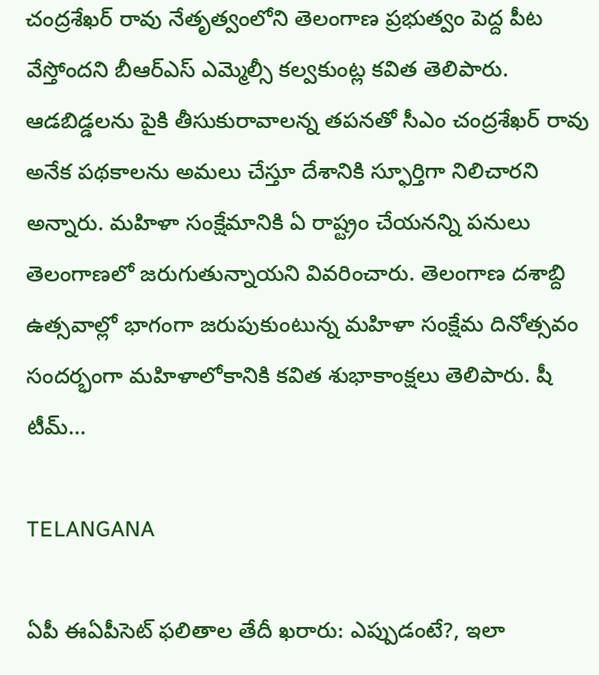చంద్రశేఖర్ రావు నేతృత్వంలోని తెలంగాణ ప్రభుత్వం పెద్ద పీట వేస్తోందని బీఆర్ఎస్ ఎమ్మెల్సీ కల్వకుంట్ల కవిత తెలిపారు. ఆడబిడ్డలను పైకి తీసుకురావాలన్న తపనతో సీఎం చంద్రశేఖర్ రావు అనేక పథకాలను అమలు చేస్తూ దేశానికి స్ఫూర్తిగా నిలిచారని అన్నారు. మహిళా సంక్షేమానికి ఏ రాష్ట్రం చేయనన్ని పనులు తెలంగాణలో జరుగుతున్నాయని వివరించారు. తెలంగాణ దశాబ్ది ఉత్సవాల్లో భాగంగా జరుపుకుంటున్న మహిళా సంక్షేమ దినోత్సవం సందర్భంగా మహిళాలోకానికి కవిత శుభాకాంక్షలు తెలిపారు. షీ టీమ్…

TELANGANA

ఏపీ ఈఏపీసెట్ ఫలితాల తేదీ ఖరారు: ఎప్పుడంటే?, ఇలా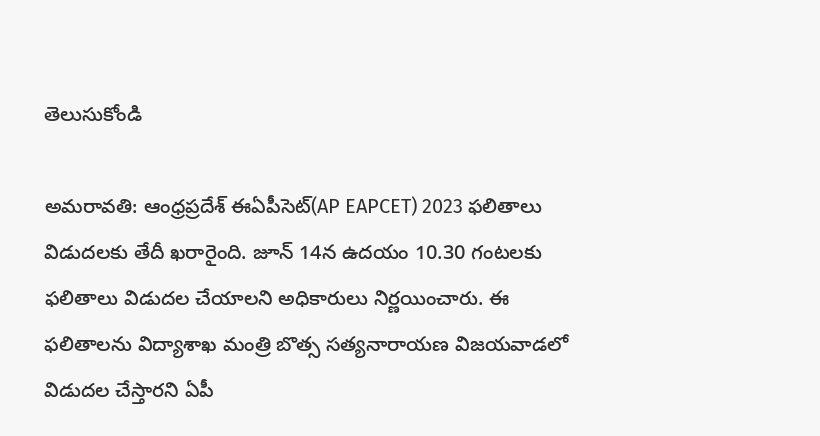తెలుసుకోండి

అమరావతి: ఆంధ్రప్రదేశ్ ఈఏపీసెట్(AP EAPCET) 2023 ఫలితాలు విడుదలకు తేదీ ఖరారైంది. జూన్ 14న ఉదయం 10.30 గంటలకు ఫలితాలు విడుదల చేయాలని అధికారులు నిర్ణయించారు. ఈ ఫలితాలను విద్యాశాఖ మంత్రి బొత్స సత్యనారాయణ విజయవాడలో విడుదల చేస్తారని ఏపీ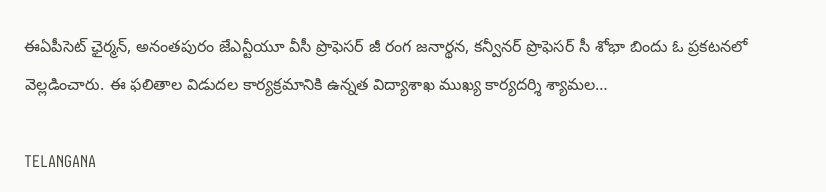ఈఏపీసెట్ ఛైర్మన్, అనంతపురం జేఎన్టీయూ వీసీ ప్రొఫెసర్ జీ రంగ జనార్థన, కన్వీనర్ ప్రొఫెసర్ సీ శోభా బిందు ఓ ప్రకటనలో వెల్లడించారు. ఈ ఫలితాల విడుదల కార్యక్రమానికి ఉన్నత విద్యాశాఖ ముఖ్య కార్యదర్శి శ్యామల…

TELANGANA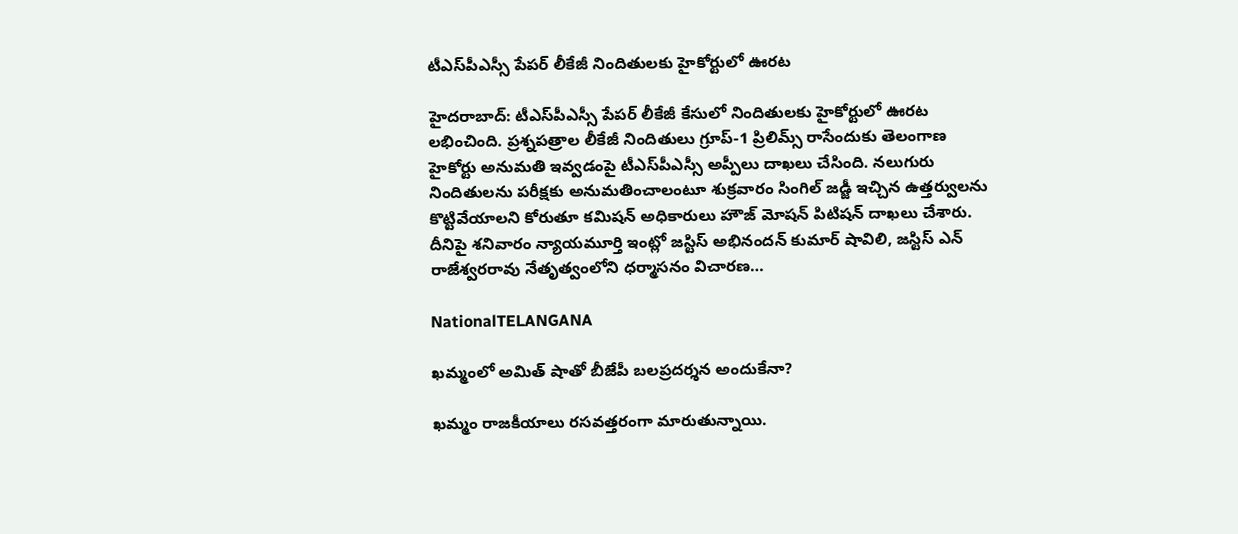టీఎస్‌పీఎస్సీ పేపర్ లీకేజీ నిందితులకు హైకోర్టులో ఊరట

హైదరాబాద్: టీఎస్‌పీఎస్సీ పేపర్ లీకేజీ కేసులో నిందితులకు హైకోర్టులో ఊరట లభించింది. ప్రశ్నపత్రాల లీకేజీ నిందితులు గ్రూప్-1 ప్రిలిమ్స్ రాసేందుకు తెలంగాణ హైకోర్టు అనుమతి ఇవ్వడంపై టీఎస్‌పీఎస్సీ అప్పీలు దాఖలు చేసింది. నలుగురు నిందితులను పరీక్షకు అనుమతించాలంటూ శుక్రవారం సింగిల్ జడ్జీ ఇచ్చిన ఉత్తర్వులను కొట్టివేయాలని కోరుతూ కమిషన్ అధికారులు హౌజ్ మోషన్ పిటిషన్ దాఖలు చేశారు. దీనిపై శనివారం న్యాయమూర్తి ఇంట్లో జస్టిస్ అభినందన్ కుమార్ షావిలి, జస్టిస్ ఎన్ రాజేశ్వరరావు నేతృత్వంలోని ధర్మాసనం విచారణ…

NationalTELANGANA

ఖమ్మంలో అమిత్ షాతో బీజేపీ బలప్రదర్శన అందుకేనా?

ఖమ్మం రాజకీయాలు రసవత్తరంగా మారుతున్నాయి.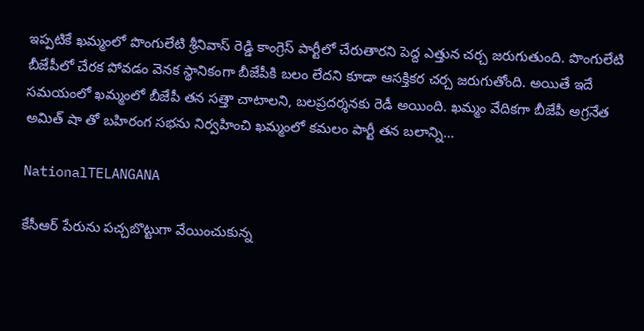ఇప్పటికే ఖమ్మంలో పొంగులేటి శ్రీనివాస్ రెడ్డి కాంగ్రెస్ పార్టీలో చేరుతారని పెద్ద ఎత్తున చర్చ జరుగుతుంది. పొంగులేటి బీజేపీలో చేరక పోవడం వెనక స్థానికంగా బీజేపీకి బలం లేదని కూడా ఆసక్తికర చర్చ జరుగుతోంది. అయితే ఇదే సమయంలో ఖమ్మంలో బీజేపీ తన సత్తా చాటాలని, బలప్రదర్శనకు రెడీ అయింది. ఖమ్మం వేదికగా బీజేపీ అగ్రనేత అమిత్ షా తో బహిరంగ సభను నిర్వహించి ఖమ్మంలో కమలం పార్టీ తన బలాన్ని…

NationalTELANGANA

కేసీఆర్ పేరును పచ్చబొట్టుగా వేయించుకున్న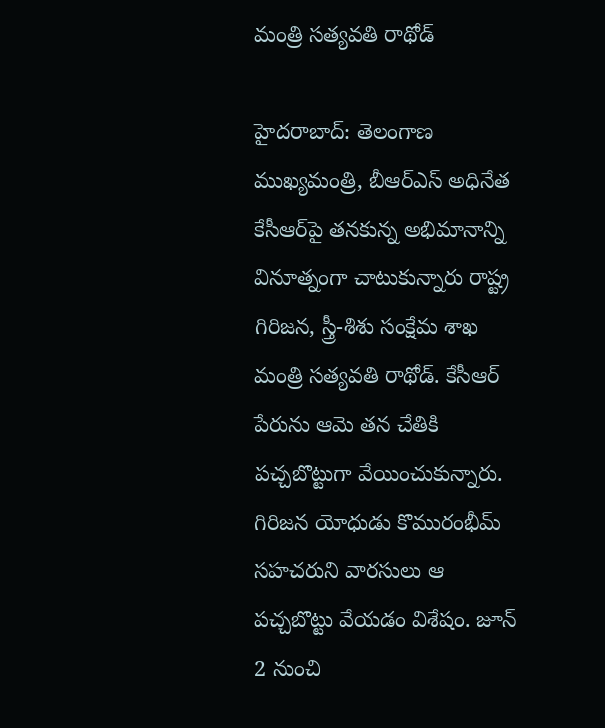మంత్రి సత్యవతి రాథోడ్

హైదరాబాద్: తెలంగాణ ముఖ్యమంత్రి, బీఆర్ఎస్ అధినేత కేసీఆర్‌పై తనకున్న అభిమానాన్ని వినూత్నంగా చాటుకున్నారు రాష్ట్ర గిరిజన, స్త్రీ-శిశు సంక్షేమ శాఖ మంత్రి సత్యవతి రాథోడ్. కేసీఆర్ పేరును ఆమె తన చేతికి పచ్చబొట్టుగా వేయించుకున్నారు. గిరిజన యోధుడు కొమురంభీమ్ సహచరుని వారసులు ఆ పచ్చబొట్టు వేయడం విశేషం. జూన్ 2 నుంచి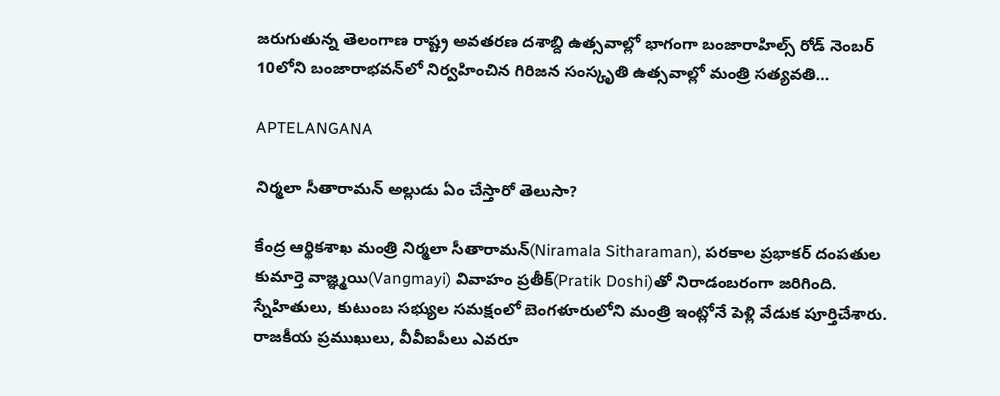జరుగుతున్న తెలంగాణ రాష్ట్ర అవతరణ దశాబ్ది ఉత్సవాల్లో భాగంగా బంజారాహిల్స్ రోడ్ నెంబర్ 10లోని బంజారాభవన్‌లో నిర్వహించిన గిరిజన సంస్కృతి ఉత్సవాల్లో మంత్రి సత్యవతి…

APTELANGANA

నిర్మలా సీతారామన్ అల్లుడు ఏం చేస్తారో తెలుసా?

కేంద్ర ఆర్థికశాఖ మంత్రి నిర్మలా సీతారామన్‌(Niramala Sitharaman), పరకాల ప్రభాకర్‌ దంపతుల కుమార్తె వాజ్ఞ్మయి(Vangmayi) వివాహం ప్రతీక్‌(Pratik Doshi)తో నిరాడంబరంగా జరిగింది. స్నేహితులు, కుటుంబ సభ్యుల సమక్షంలో బెంగళూరులోని మంత్రి ఇంట్లోనే పెళ్లి వేడుక పూర్తిచేశారు. రాజకీయ ప్రముఖులు, వీవీఐపీలు ఎవరూ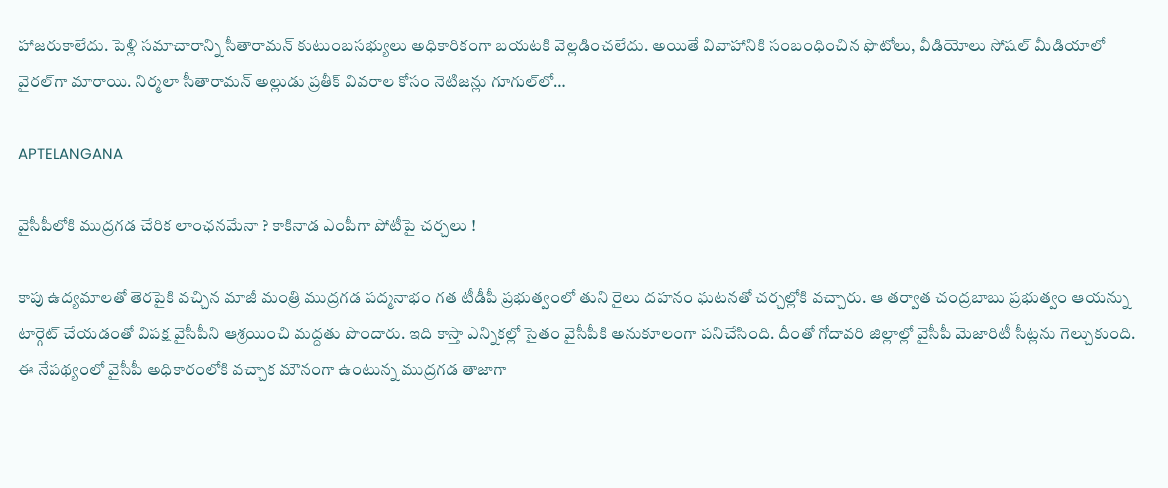హాజరుకాలేదు. పెళ్లి సమాచారాన్ని సీతారామన్‌ కుటుంబసభ్యులు అధికారికంగా బయటకి వెల్లడించలేదు. అయితే వివాహానికి సంబంధించిన ఫొటోలు, వీడియోలు సోషల్ మీడియాలో వైరల్‌గా మారాయి. నిర్మలా సీతారామన్‌ అల్లుడు ప్రతీక్‌ వివరాల కోసం నెటిజన్లు గూగుల్‌లో…

APTELANGANA

వైసీపీలోకి ముద్రగడ చేరిక లాంఛనమేనా ? కాకినాడ ఎంపీగా పోటీపై చర్చలు !

కాపు ఉద్యమాలతో తెరపైకి వచ్చిన మాజీ మంత్రి ముద్రగడ పద్మనాభం గత టీడీపీ ప్రభుత్వంలో తుని రైలు దహనం ఘటనతో చర్చల్లోకి వచ్చారు. ఆ తర్వాత చంద్రబాబు ప్రభుత్వం ఆయన్ను టార్గెట్ చేయడంతో విపక్ష వైసీపీని ఆశ్రయించి మద్దతు పొందారు. ఇది కాస్తా ఎన్నికల్లో సైతం వైసీపీకి అనుకూలంగా పనిచేసింది. దీంతో గోదావరి జిల్లాల్లో వైసీపీ మెజారిటీ సీట్లను గెల్చుకుంది. ఈ నేపథ్యంలో వైసీపీ అధికారంలోకి వచ్చాక మౌనంగా ఉంటున్న ముద్రగడ తాజాగా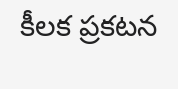కీలక ప్రకటన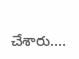చేశారు.…